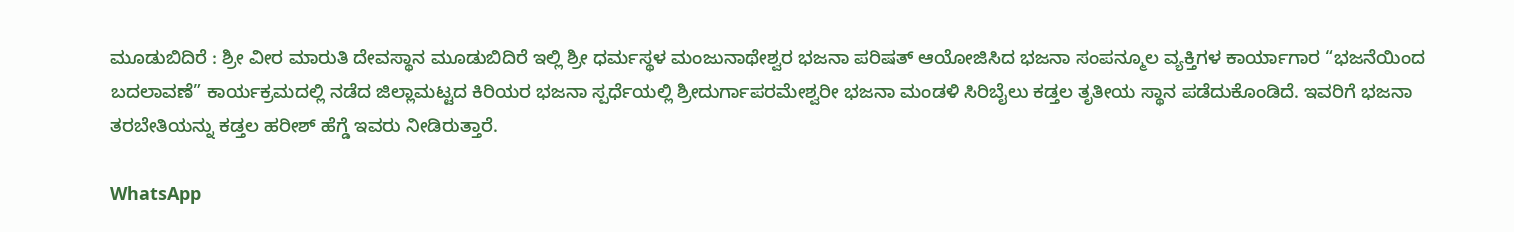ಮೂಡುಬಿದಿರೆ : ಶ್ರೀ ವೀರ ಮಾರುತಿ ದೇವಸ್ಥಾನ ಮೂಡುಬಿದಿರೆ ಇಲ್ಲಿ ಶ್ರೀ ಧರ್ಮಸ್ಥಳ ಮಂಜುನಾಥೇಶ್ವರ ಭಜನಾ ಪರಿಷತ್ ಆಯೋಜಿಸಿದ ಭಜನಾ ಸಂಪನ್ಮೂಲ ವ್ಯಕ್ತಿಗಳ ಕಾರ್ಯಾಗಾರ “ಭಜನೆಯಿಂದ ಬದಲಾವಣೆ” ಕಾರ್ಯಕ್ರಮದಲ್ಲಿ ನಡೆದ ಜಿಲ್ಲಾಮಟ್ಟದ ಕಿರಿಯರ ಭಜನಾ ಸ್ಪರ್ಧೆಯಲ್ಲಿ ಶ್ರೀದುರ್ಗಾಪರಮೇಶ್ವರೀ ಭಜನಾ ಮಂಡಳಿ ಸಿರಿಬೈಲು ಕಡ್ತಲ ತೃತೀಯ ಸ್ಥಾನ ಪಡೆದುಕೊಂಡಿದೆ. ಇವರಿಗೆ ಭಜನಾ ತರಬೇತಿಯನ್ನು ಕಡ್ತಲ ಹರೀಶ್ ಹೆಗ್ಡೆ ಇವರು ನೀಡಿರುತ್ತಾರೆ.

WhatsApp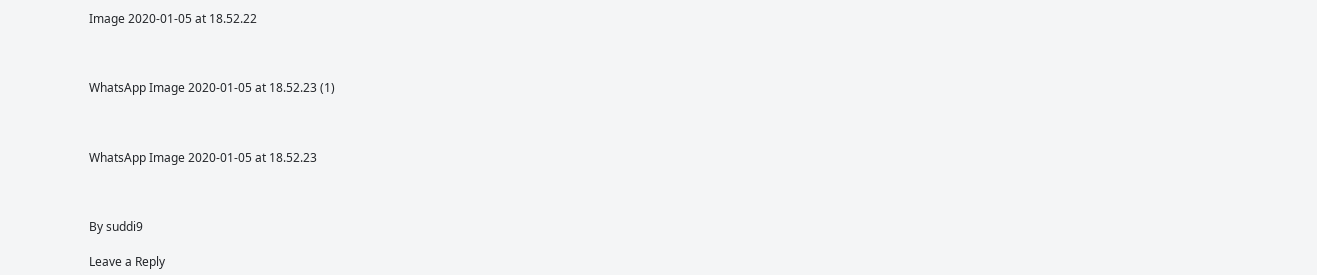Image 2020-01-05 at 18.52.22



WhatsApp Image 2020-01-05 at 18.52.23 (1)



WhatsApp Image 2020-01-05 at 18.52.23



By suddi9

Leave a Reply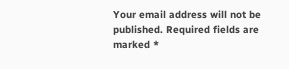Your email address will not be published. Required fields are marked *